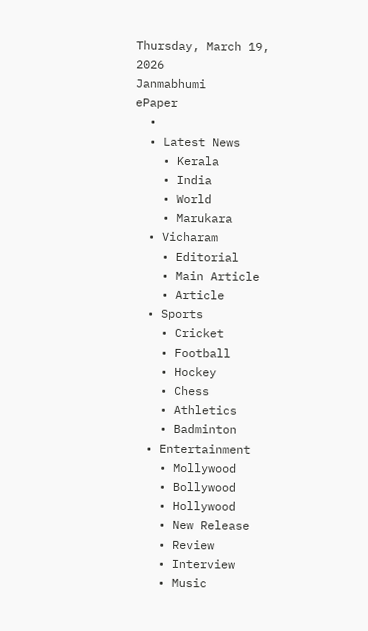Thursday, March 19, 2026
Janmabhumi
ePaper
  •
  • Latest News
    • Kerala
    • India
    • World
    • Marukara
  • Vicharam
    • Editorial
    • Main Article
    • Article
  • Sports
    • Cricket
    • Football
    • Hockey
    • Chess
    • Athletics
    • Badminton
  • Entertainment
    • Mollywood
    • Bollywood
    • Hollywood
    • New Release
    • Review
    • Interview
    • Music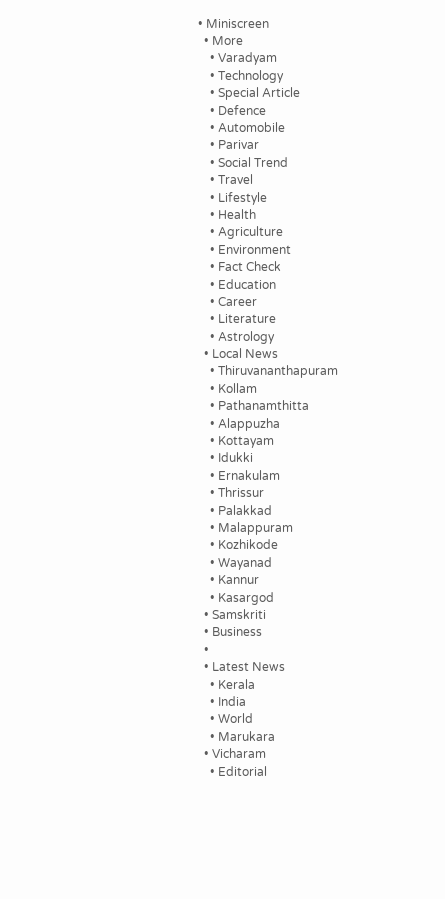• Miniscreen
  • More
    • Varadyam
    • Technology
    • Special Article
    • Defence
    • Automobile
    • Parivar
    • Social Trend
    • Travel
    • Lifestyle
    • Health
    • Agriculture
    • Environment
    • Fact Check
    • Education
    • Career
    • Literature
    • Astrology
  • Local News
    • Thiruvananthapuram
    • Kollam
    • Pathanamthitta
    • Alappuzha
    • Kottayam
    • Idukki
    • Ernakulam
    • Thrissur
    • Palakkad
    • Malappuram
    • Kozhikode
    • Wayanad
    • Kannur
    • Kasargod
  • Samskriti
  • Business
  •
  • Latest News
    • Kerala
    • India
    • World
    • Marukara
  • Vicharam
    • Editorial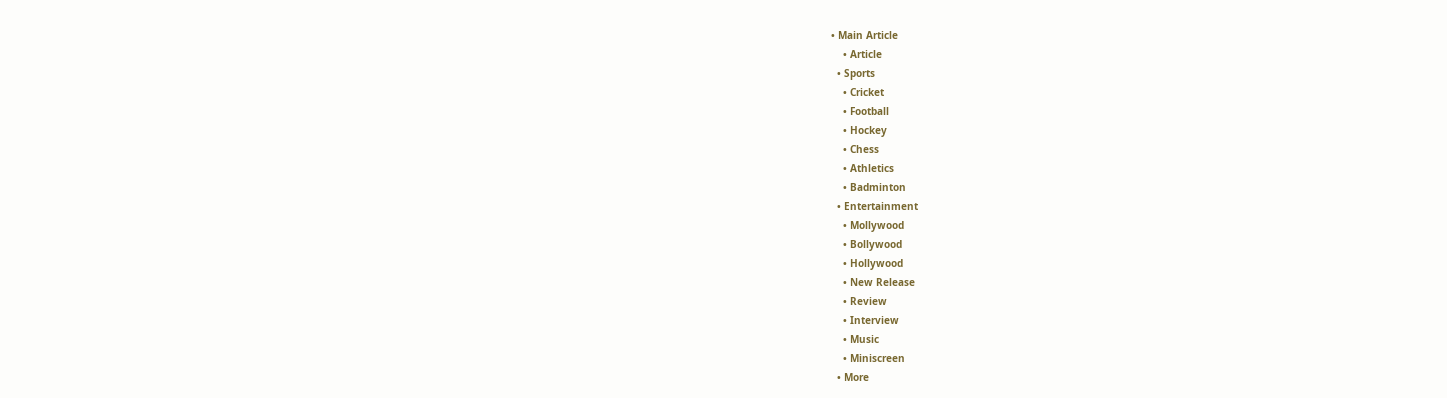• Main Article
    • Article
  • Sports
    • Cricket
    • Football
    • Hockey
    • Chess
    • Athletics
    • Badminton
  • Entertainment
    • Mollywood
    • Bollywood
    • Hollywood
    • New Release
    • Review
    • Interview
    • Music
    • Miniscreen
  • More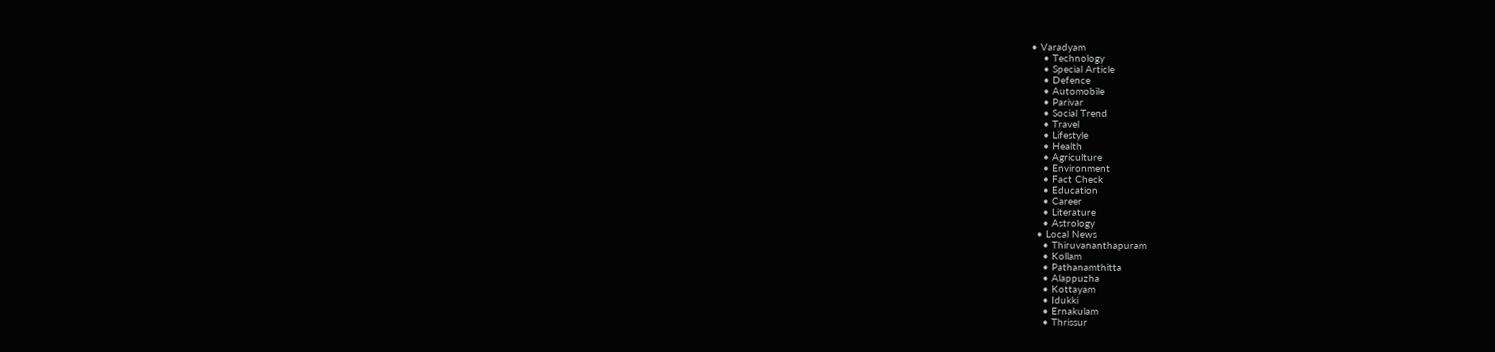• Varadyam
    • Technology
    • Special Article
    • Defence
    • Automobile
    • Parivar
    • Social Trend
    • Travel
    • Lifestyle
    • Health
    • Agriculture
    • Environment
    • Fact Check
    • Education
    • Career
    • Literature
    • Astrology
  • Local News
    • Thiruvananthapuram
    • Kollam
    • Pathanamthitta
    • Alappuzha
    • Kottayam
    • Idukki
    • Ernakulam
    • Thrissur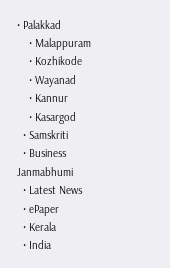• Palakkad
    • Malappuram
    • Kozhikode
    • Wayanad
    • Kannur
    • Kasargod
  • Samskriti
  • Business
Janmabhumi
  • Latest News
  • ePaper
  • Kerala
  • India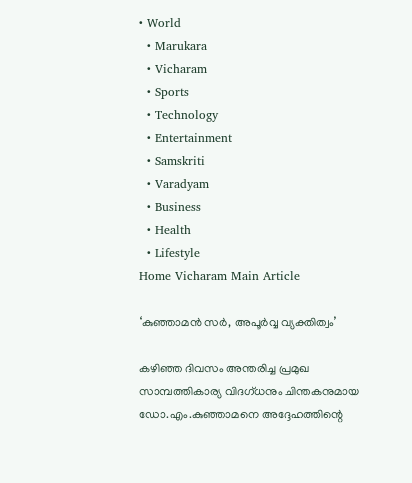• World
  • Marukara
  • Vicharam
  • Sports
  • Technology
  • Entertainment
  • Samskriti
  • Varadyam
  • Business
  • Health
  • Lifestyle
Home Vicharam Main Article

‘കുഞ്ഞാമന്‍ സര്‍, അപൂര്‍വ്വ വ്യക്തിത്വം’

കഴിഞ്ഞ ദിവസം അന്തരിച്ച പ്രമുഖ സാമ്പത്തികാര്യ വിദഗ്ധനും ചിന്തകനുമായ ഡോ.എം.കുഞ്ഞാമനെ അദ്ദേഹത്തിന്റെ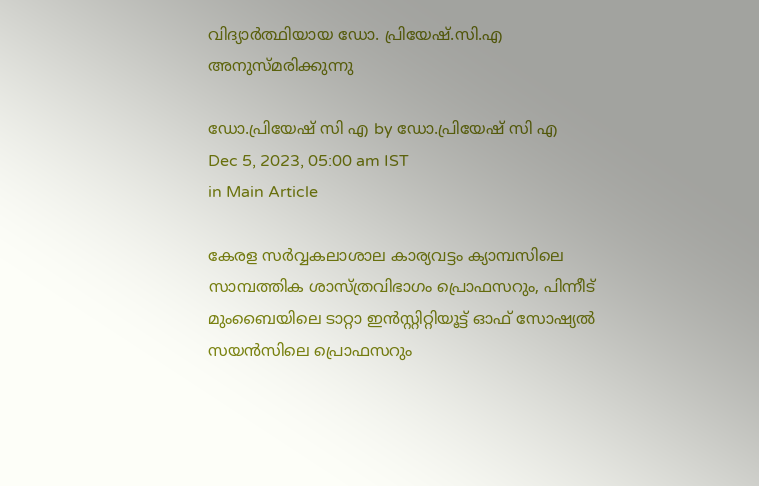വിദ്യാര്‍ത്ഥിയായ ഡോ. പ്രിയേഷ്.സി.എ അനുസ്മരിക്കുന്നു

ഡോ.പ്രിയേഷ് സി എ by ഡോ.പ്രിയേഷ് സി എ
Dec 5, 2023, 05:00 am IST
in Main Article

കേരള സര്‍വ്വകലാശാല കാര്യവട്ടം ക്യാമ്പസിലെ സാമ്പത്തിക ശാസ്ത്രവിഭാഗം പ്രൊഫസറും, പിന്നീട് മുംബൈയിലെ ടാറ്റാ ഇന്‍സ്റ്റിറ്റിയൂട്ട് ഓഫ് സോഷ്യല്‍ സയന്‍സിലെ പ്രൊഫസറും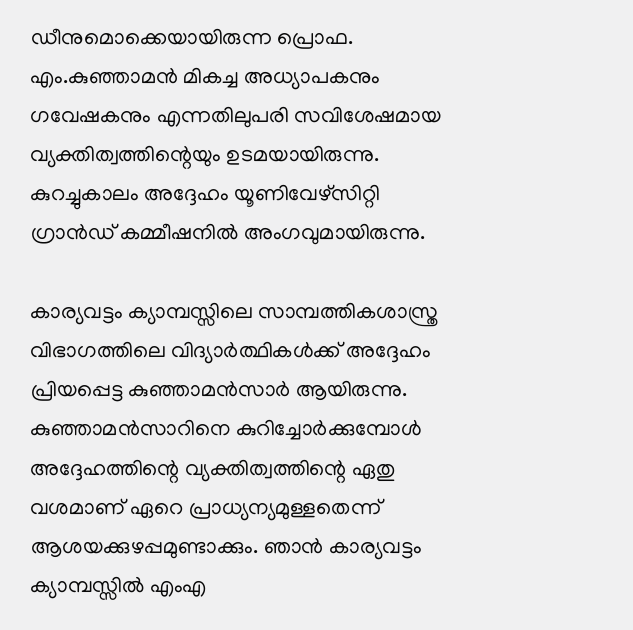ഡീനുമൊക്കെയായിരുന്ന പ്രൊഫ. എം.കുഞ്ഞാമന്‍ മികച്ച അധ്യാപകനും ഗവേഷകനും എന്നതിലുപരി സവിശേഷമായ വ്യക്തിത്വത്തിന്റെയും ഉടമയായിരുന്നു. കുറച്ചുകാലം അദ്ദേഹം യൂണിവേഴ്‌സിറ്റി ഗ്രാന്‍ഡ് കമ്മീഷനില്‍ അംഗവുമായിരുന്നു.

കാര്യവട്ടം ക്യാമ്പസ്സിലെ സാമ്പത്തികശാസ്ത്ര വിഭാഗത്തിലെ വിദ്യാര്‍ത്ഥികള്‍ക്ക് അദ്ദേഹം പ്രിയപ്പെട്ട കുഞ്ഞാമന്‍സാര്‍ ആയിരുന്നു. കുഞ്ഞാമന്‍സാറിനെ കുറിച്ചോര്‍ക്കുമ്പോള്‍ അദ്ദേഹത്തിന്റെ വ്യക്തിത്വത്തിന്റെ ഏതു വശമാണ് ഏറെ പ്രാധ്യന്യമുള്ളതെന്ന് ആശയക്കുഴപ്പമുണ്ടാക്കും. ഞാന്‍ കാര്യവട്ടം ക്യാമ്പസ്സില്‍ എംഎ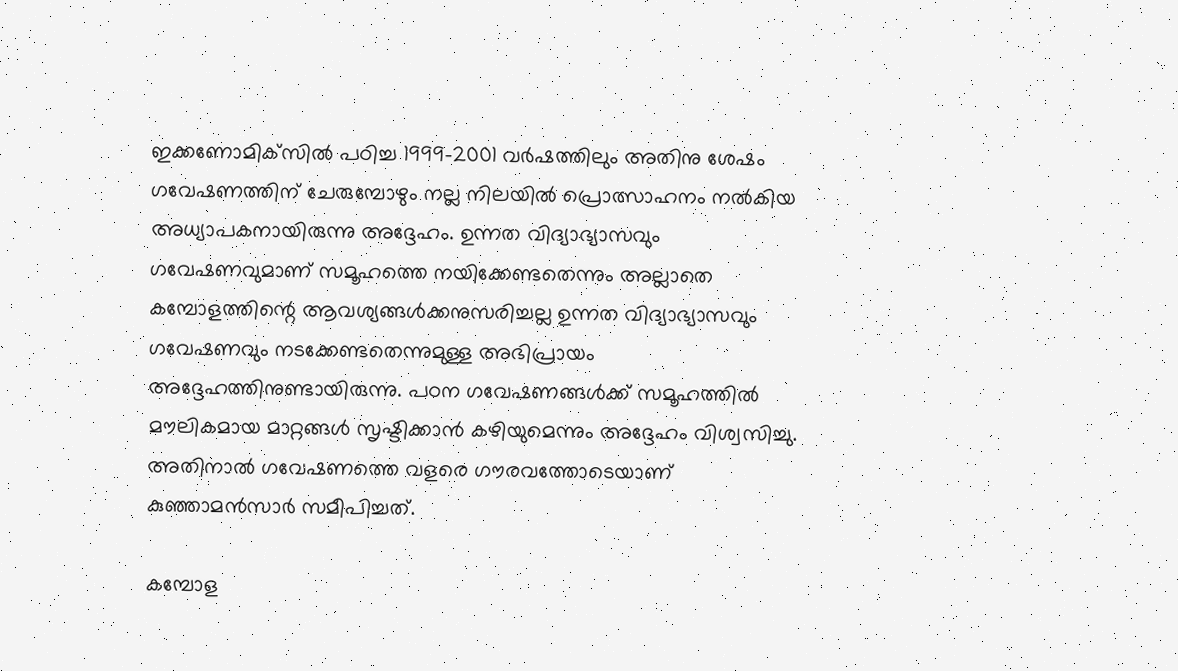ഇക്കണോമിക്‌സില്‍ പഠിച്ച 1999-2001 വര്‍ഷത്തിലും അതിനു ശേഷം ഗവേഷണത്തിന് ചേരുമ്പോഴും നല്ല നിലയില്‍ പ്രൊത്സാഹനം നല്‍കിയ അധ്യാപകനായിരുന്നു അദ്ദേഹം. ഉന്നത വിദ്യാഭ്യാസവും ഗവേഷണവുമാണ് സമൂഹത്തെ നയിക്കേണ്ടതെന്നും അല്ലാതെ കമ്പോളത്തിന്റെ ആവശ്യങ്ങള്‍ക്കനുസരിച്ചല്ല ഉന്നത വിദ്യാഭ്യാസവും ഗവേഷണവും നടക്കേണ്ടതെന്നുമുള്ള അഭിപ്രായം അദ്ദേഹത്തിനുണ്ടായിരുന്നു. പഠന ഗവേഷണങ്ങള്‍ക്ക് സമൂഹത്തില്‍ മൗലികമായ മാറ്റങ്ങള്‍ സൃഷ്ടിക്കാന്‍ കഴിയുമെന്നും അദ്ദേഹം വിശ്വസിച്ചു. അതിനാല്‍ ഗവേഷണത്തെ വളരെ ഗൗരവത്തോടെയാണ് കുഞ്ഞാമന്‍സാര്‍ സമീപിച്ചത്.

കമ്പോള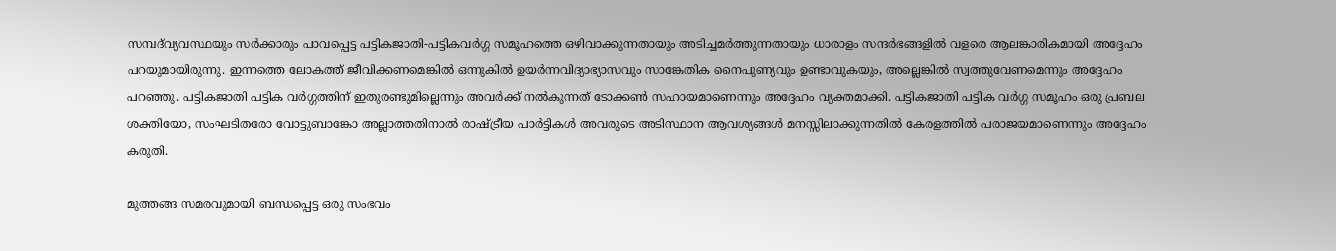സമ്പദ്‌വ്യവസ്ഥയും സര്‍ക്കാരും പാവപ്പെട്ട പട്ടികജാതി-പട്ടികവര്‍ഗ്ഗ സമൂഹത്തെ ഒഴിവാക്കുന്നതായും അടിച്ചമര്‍ത്തുന്നതായും ധാരാളം സന്ദര്‍ഭങ്ങളില്‍ വളരെ ആലങ്കാരികമായി അദ്ദേഹം പറയുമായിരുന്നു. ഇന്നത്തെ ലോകത്ത് ജീവിക്കണമെങ്കില്‍ ഒന്നുകില്‍ ഉയര്‍ന്നവിദ്യാഭ്യാസവും സാങ്കേതിക നൈപുണ്യവും ഉണ്ടാവുകയും, അല്ലെങ്കില്‍ സ്വത്തുവേണമെന്നും അദ്ദേഹം പറഞ്ഞു. പട്ടികജാതി പട്ടിക വര്‍ഗ്ഗത്തിന് ഇതുരണ്ടുമില്ലെന്നും അവര്‍ക്ക് നല്‍കുന്നത് ടോക്കണ്‍ സഹായമാണെന്നും അദ്ദേഹം വ്യക്തമാക്കി. പട്ടികജാതി പട്ടിക വര്‍ഗ്ഗ സമൂഹം ഒരു പ്രബല ശക്തിയോ, സംഘടിതരോ വോട്ടുബാങ്കോ അല്ലാത്തതിനാല്‍ രാഷ്‌ട്രീയ പാര്‍ട്ടികള്‍ അവരുടെ അടിസ്ഥാന ആവശ്യങ്ങള്‍ മനസ്സിലാക്കുന്നതില്‍ കേരളത്തില്‍ പരാജയമാണെന്നും അദ്ദേഹം കരുതി.

മുത്തങ്ങ സമരവുമായി ബന്ധപ്പെട്ട ഒരു സംഭവം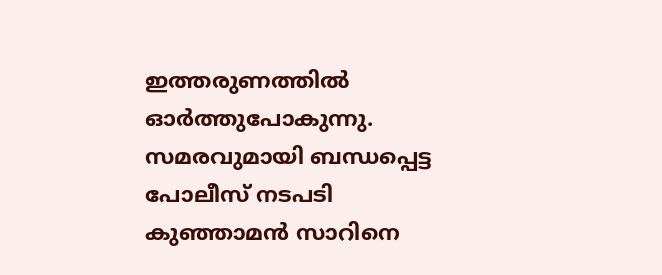ഇത്തരുണത്തില്‍ ഓര്‍ത്തുപോകുന്നു. സമരവുമായി ബന്ധപ്പെട്ട പോലീസ് നടപടി കുഞ്ഞാമന്‍ സാറിനെ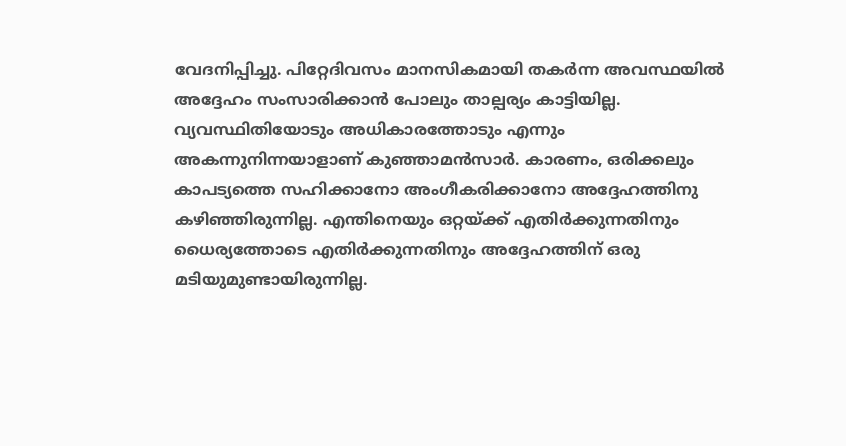വേദനിപ്പിച്ചു. പിറ്റേദിവസം മാനസികമായി തകര്‍ന്ന അവസ്ഥയില്‍ അദ്ദേഹം സംസാരിക്കാന്‍ പോലും താല്പര്യം കാട്ടിയില്ല. വ്യവസ്ഥിതിയോടും അധികാരത്തോടും എന്നും അകന്നുനിന്നയാളാണ് കുഞ്ഞാമന്‍സാര്‍. കാരണം, ഒരിക്കലും കാപട്യത്തെ സഹിക്കാനോ അംഗീകരിക്കാനോ അദ്ദേഹത്തിനു കഴിഞ്ഞിരുന്നില്ല. എന്തിനെയും ഒറ്റയ്‌ക്ക് എതിര്‍ക്കുന്നതിനും ധൈര്യത്തോടെ എതിര്‍ക്കുന്നതിനും അദ്ദേഹത്തിന് ഒരു മടിയുമുണ്ടായിരുന്നില്ല.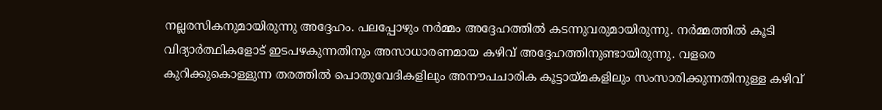നല്ലരസികനുമായിരുന്നു അദ്ദേഹം. പലപ്പോഴും നര്‍മ്മം അദ്ദേഹത്തില്‍ കടന്നുവരുമായിരുന്നു. നര്‍മ്മത്തില്‍ കൂടി വിദ്യാര്‍ത്ഥികളോട് ഇടപഴകുന്നതിനും അസാധാരണമായ കഴിവ് അദ്ദേഹത്തിനുണ്ടായിരുന്നു. വളരെ കുറിക്കുകൊള്ളുന്ന തരത്തില്‍ പൊതുവേദികളിലും അനൗപചാരിക കൂട്ടായ്‌മകളിലും സംസാരിക്കുന്നതിനുള്ള കഴിവ്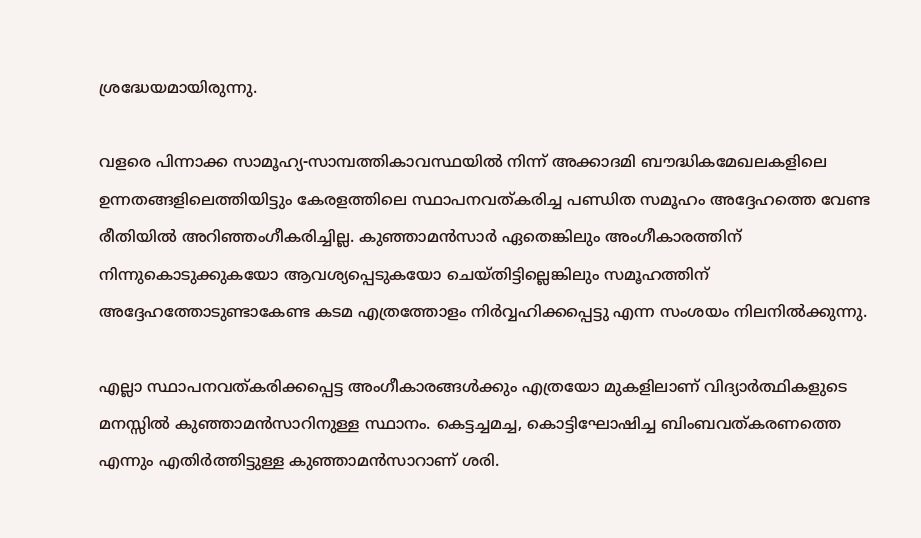ശ്രദ്ധേയമായിരുന്നു.

വളരെ പിന്നാക്ക സാമൂഹ്യ-സാമ്പത്തികാവസ്ഥയില്‍ നിന്ന് അക്കാദമി ബൗദ്ധികമേഖലകളിലെ ഉന്നതങ്ങളിലെത്തിയിട്ടും കേരളത്തിലെ സ്ഥാപനവത്കരിച്ച പണ്ഡിത സമൂഹം അദ്ദേഹത്തെ വേണ്ട രീതിയില്‍ അറിഞ്ഞംഗീകരിച്ചില്ല. കുഞ്ഞാമന്‍സാര്‍ ഏതെങ്കിലും അംഗീകാരത്തിന് നിന്നുകൊടുക്കുകയോ ആവശ്യപ്പെടുകയോ ചെയ്തിട്ടില്ലെങ്കിലും സമൂഹത്തിന് അദ്ദേഹത്തോടുണ്ടാകേണ്ട കടമ എത്രത്തോളം നിര്‍വ്വഹിക്കപ്പെട്ടു എന്ന സംശയം നിലനില്‍ക്കുന്നു.

എല്ലാ സ്ഥാപനവത്കരിക്കപ്പെട്ട അംഗീകാരങ്ങള്‍ക്കും എത്രയോ മുകളിലാണ് വിദ്യാര്‍ത്ഥികളുടെ മനസ്സില്‍ കുഞ്ഞാമന്‍സാറിനുള്ള സ്ഥാനം. കെട്ടച്ചമച്ച, കൊട്ടിഘോഷിച്ച ബിംബവത്കരണത്തെ എന്നും എതിര്‍ത്തിട്ടുള്ള കുഞ്ഞാമന്‍സാറാണ് ശരി.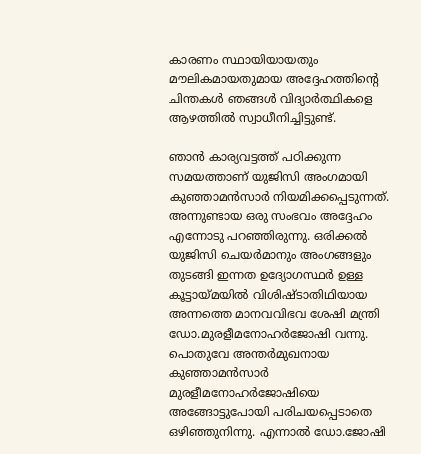കാരണം സ്ഥായിയായതും മൗലികമായതുമായ അദ്ദേഹത്തിന്റെ ചിന്തകള്‍ ഞങ്ങള്‍ വിദ്യാര്‍ത്ഥികളെ ആഴത്തില്‍ സ്വാധീനിച്ചിട്ടുണ്ട്.

ഞാന്‍ കാര്യവട്ടത്ത് പഠിക്കുന്ന സമയത്താണ് യുജിസി അംഗമായി കുഞ്ഞാമന്‍സാര്‍ നിയമിക്കപ്പെടുന്നത്. അന്നുണ്ടായ ഒരു സംഭവം അദ്ദേഹം എന്നോടു പറഞ്ഞിരുന്നു. ഒരിക്കല്‍ യുജിസി ചെയര്‍മാനും അംഗങ്ങളും തുടങ്ങി ഇന്നത ഉദ്യോഗസ്ഥര്‍ ഉള്ള കൂട്ടായ്‌മയില്‍ വിശിഷ്ടാതിഥിയായ അന്നത്തെ മാനവവിഭവ ശേഷി മന്ത്രി ഡോ.മുരളീമനോഹര്‍ജോഷി വന്നു. പൊതുവേ അന്തര്‍മുഖനായ കുഞ്ഞാമന്‍സാര്‍ മുരളീമനോഹര്‍ജോഷിയെ അങ്ങോട്ടുപോയി പരിചയപ്പെടാതെ ഒഴിഞ്ഞുനിന്നു. എന്നാല്‍ ഡോ.ജോഷി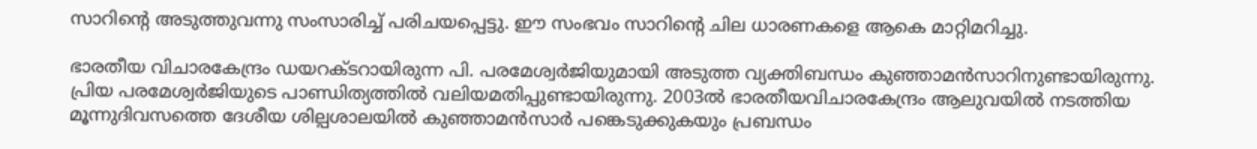സാറിന്റെ അടുത്തുവന്നു സംസാരിച്ച് പരിചയപ്പെട്ടു. ഈ സംഭവം സാറിന്റെ ചില ധാരണകളെ ആകെ മാറ്റിമറിച്ചു.

ഭാരതീയ വിചാരകേന്ദ്രം ഡയറക്ടറായിരുന്ന പി. പരമേശ്വര്‍ജിയുമായി അടുത്ത വ്യക്തിബന്ധം കുഞ്ഞാമന്‍സാറിനുണ്ടായിരുന്നു. പ്രിയ പരമേശ്വര്‍ജിയുടെ പാണ്ഡിത്യത്തില്‍ വലിയമതിപ്പുണ്ടായിരുന്നു. 2003ല്‍ ഭാരതീയവിചാരകേന്ദ്രം ആലുവയില്‍ നടത്തിയ മൂന്നുദിവസത്തെ ദേശീയ ശില്പശാലയില്‍ കുഞ്ഞാമന്‍സാര്‍ പങ്കെടുക്കുകയും പ്രബന്ധം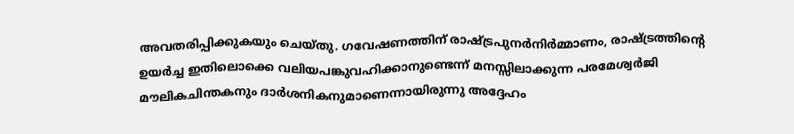അവതരിപ്പിക്കുകയും ചെയ്തു. ഗവേഷണത്തിന് രാഷ്‌ട്രപുനര്‍നിര്‍മ്മാണം, രാഷ്‌ട്രത്തിന്റെ ഉയര്‍ച്ച ഇതിലൊക്കെ വലിയപങ്കുവഹിക്കാനുണ്ടെന്ന് മനസ്സിലാക്കുന്ന പരമേശ്വര്‍ജി മൗലികചിന്തകനും ദാര്‍ശനികനുമാണെന്നായിരുന്നു അദ്ദേഹം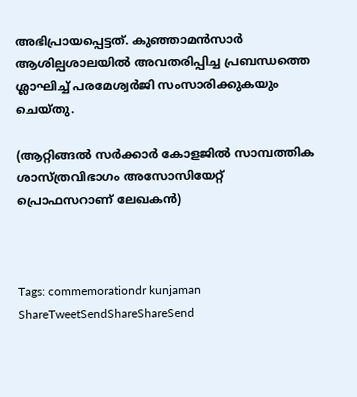അഭിപ്രായപ്പെട്ടത്. കുഞ്ഞാമന്‍സാര്‍ ആശില്പശാലയില്‍ അവതരിപ്പിച്ച പ്രബന്ധത്തെ ശ്ലാഘിച്ച് പരമേശ്വര്‍ജി സംസാരിക്കുകയും ചെയ്തു.

(ആറ്റിങ്ങല്‍ സര്‍ക്കാര്‍ കോളജില്‍ സാമ്പത്തിക ശാസ്ത്രവിഭാഗം അസോസിയേറ്റ് പ്രൊഫസറാണ് ലേഖകന്‍)



Tags: commemorationdr kunjaman
ShareTweetSendShareShareSend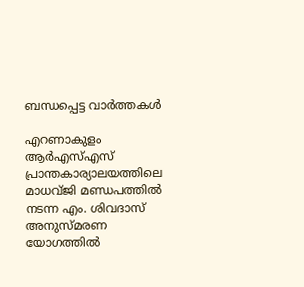ബന്ധപ്പെട്ട വാര്‍ത്തകള്‍

എറണാകുളം ആര്‍എസ്എസ് പ്രാന്തകാര്യാലയത്തിലെ മാധവ്ജി മണ്ഡപത്തില്‍ നടന്ന എം. ശിവദാസ് അനുസ്മരണ യോഗത്തില്‍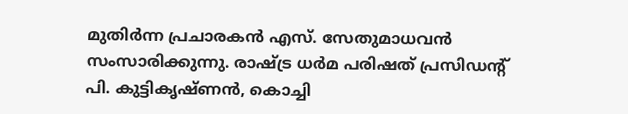മുതിര്‍ന്ന പ്രചാരകന്‍ എസ്. സേതുമാധവന്‍ സംസാരിക്കുന്നു. രാഷ്ട്ര ധര്‍മ പരിഷത് പ്രസിഡന്റ് പി. കുട്ടികൃഷ്ണന്‍, കൊച്ചി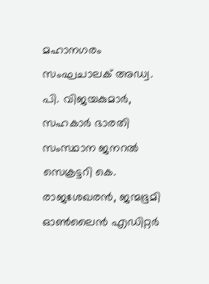മഹാനഗരം സംഘചാലക് അഡ്വ. പി. വിജയകുമാര്‍, സഹകാര്‍ ഭാരതി സംസ്ഥാന ജനറല്‍ സെക്രട്ടറി കെ. രാജശേഖരന്‍, ജന്മഭൂമി ഓണ്‍ലൈന്‍ എഡിറ്റര്‍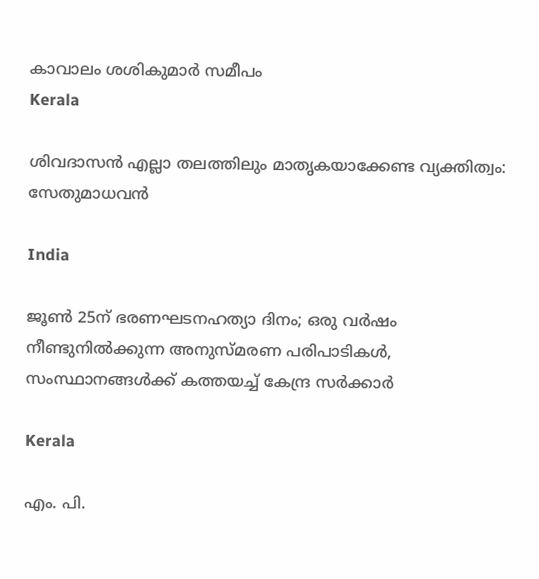കാവാലം ശശികുമാര്‍ സമീപം
Kerala

ശിവദാസന്‍ എല്ലാ തലത്തിലും മാതൃകയാക്കേണ്ട വ്യക്തിത്വം: സേതുമാധവന്‍

India

ജൂൺ 25ന് ഭരണഘടനഹത്യാ ദിനം; ഒരു വർഷം നീണ്ടുനിൽക്കുന്ന അനുസ്മരണ പരിപാടികൾ, സംസ്ഥാനങ്ങൾക്ക് കത്തയച്ച് കേന്ദ്ര സർക്കാർ

Kerala

എം. പി.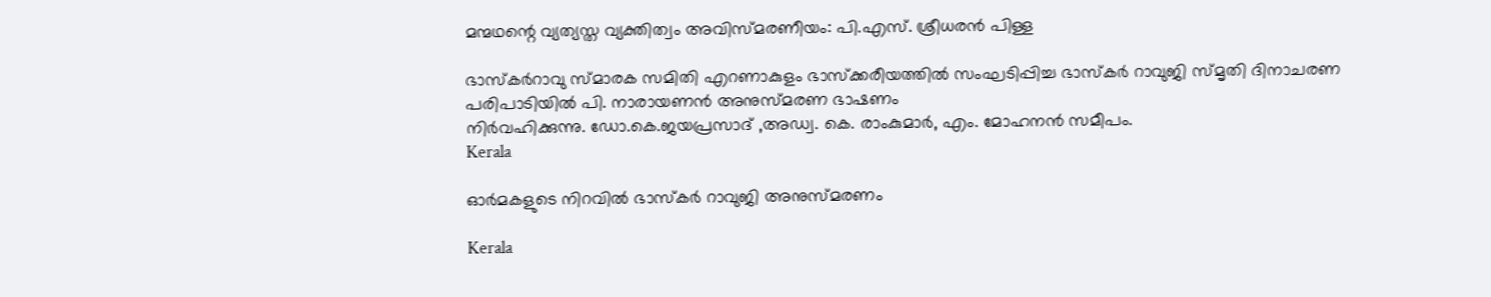മന്മഥന്റെ വ്യത്യസ്ത വ്യക്തിത്വം അവിസ്മരണീയം: പി.എസ്. ശ്രീധരന്‍ പിള്ള

ഭാസ്‌കര്‍റാവു സ്മാരക സമിതി എറണാകുളം ഭാസ്‌ക്കരീയത്തില്‍ സംഘടിപ്പിച്ച ഭാസ്‌കര്‍ റാവുജി സ്മൃതി ദിനാചരണ പരിപാടിയില്‍ പി. നാരായണന്‍ അനുസ്മരണ ഭാഷണം
നിര്‍വഹിക്കുന്നു. ഡോ.കെ.ജയപ്രസാദ് ,അഡ്വ. കെ. രാംകുമാര്‍, എം. മോഹനന്‍ സമീപം.
Kerala

ഓര്‍മകളുടെ നിറവില്‍ ഭാസ്‌കര്‍ റാവുജി അനുസ്മരണം

Kerala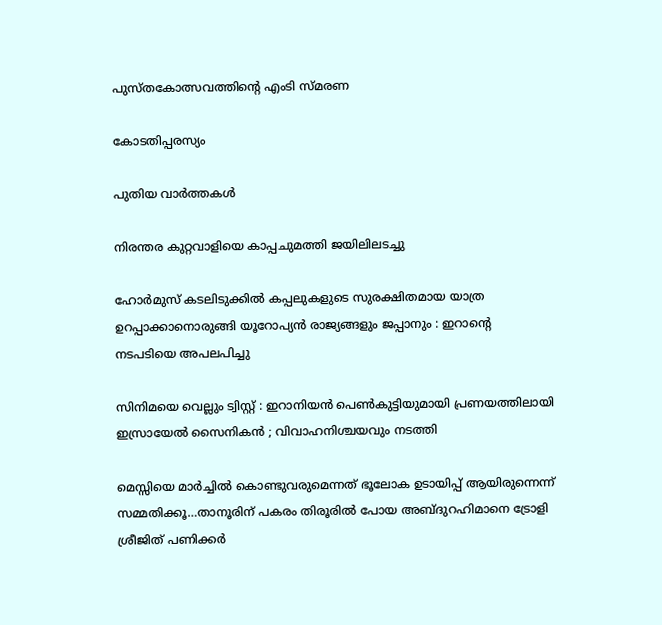പുസ്തകോത്സവത്തിന്റെ എംടി സ്മരണ

കോടതിപ്പരസ്യം

പുതിയ വാര്‍ത്തകള്‍

നിരന്തര കുറ്റവാളിയെ കാപ്പചുമത്തി ജയിലിലടച്ചു

ഹോർമുസ് കടലിടുക്കിൽ കപ്പലുകളുടെ സുരക്ഷിതമായ യാത്ര ഉറപ്പാക്കാനൊരുങ്ങി യൂറോപ്യൻ രാജ്യങ്ങളും ജപ്പാനും : ഇറാന്റെ നടപടിയെ അപലപിച്ചു

സിനിമയെ വെല്ലും ട്വിസ്റ്റ് : ഇറാനിയൻ പെൺകുട്ടിയുമായി പ്രണയത്തിലായി ഇസ്രായേൽ സൈനികൻ ; വിവാഹനിശ്ചയവും നടത്തി

മെസ്സിയെ മാര്‍ച്ചില്‍ കൊണ്ടുവരുമെന്നത് ഭൂലോക ഉടായിപ്പ് ആയിരുന്നെന്ന് സമ്മതിക്കൂ…താനൂരിന് പകരം തിരൂരില്‍ പോയ അബ്ദുറഹിമാനെ ട്രോളി ശ്രീജിത് പണിക്കര്‍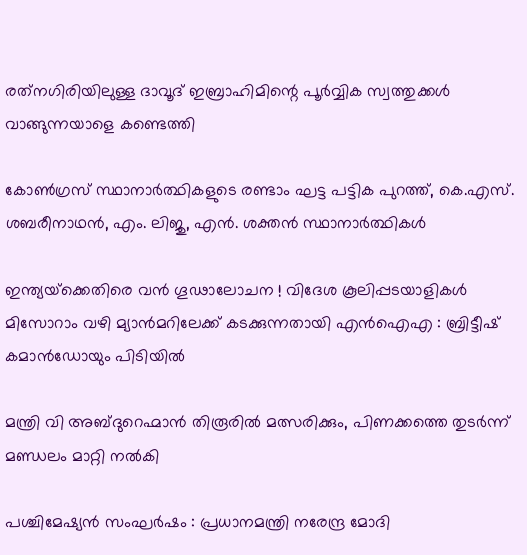രത്‌നഗിരിയിലുള്ള ദാവൂദ് ഇബ്രാഹിമിന്റെ പൂർവ്വിക സ്വത്തുക്കൾ വാങ്ങുന്നയാളെ കണ്ടെത്തി

കോണ്‍ഗ്രസ് സ്ഥാനാര്‍ത്ഥികളുടെ രണ്ടാം ഘട്ട പട്ടിക പുറത്ത്, കെ.എസ്. ശബരീനാഥന്‍, എം. ലിജു, എന്‍. ശക്തന്‍ സ്ഥാനാര്‍ത്ഥികള്‍

ഇന്ത്യയ്‌ക്കെതിരെ വൻ ഗൂഢാലോചന ! വിദേശ കൂലിപ്പടയാളികൾ മിസോറാം വഴി മ്യാൻമറിലേക്ക് കടക്കുന്നതായി എൻഐഎ : ബ്രിട്ടീഷ് കമാൻഡോയും പിടിയിൽ

മന്ത്രി വി അബ്ദുറെഹ്മാന്‍ തിരൂരില്‍ മത്സരിക്കും, പിണക്കത്തെ തുടര്‍ന്ന് മണ്ഡലം മാറ്റി നല്‍കി

പശ്ചിമേഷ്യൻ സംഘർഷം : പ്രധാനമന്ത്രി നരേന്ദ്ര മോദി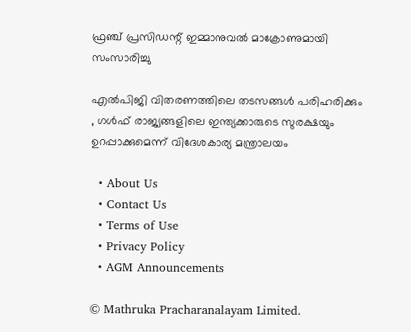ഫ്രഞ്ച് പ്രസിഡന്റ് ഇമ്മാനുവൽ മാക്രോണുമായി സംസാരിച്ചു

എൽപിജി വിതരണത്തിലെ തടസങ്ങൾ പരിഹരിക്കും , ഗൾഫ് രാജ്യങ്ങളിലെ ഇന്ത്യക്കാരുടെ സുരക്ഷയും ഉറപ്പാക്കുമെന്ന് വിദേശകാര്യ മന്ത്രാലയം

  • About Us
  • Contact Us
  • Terms of Use
  • Privacy Policy
  • AGM Announcements

© Mathruka Pracharanalayam Limited.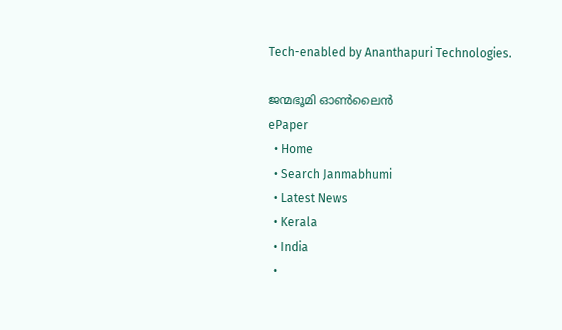Tech-enabled by Ananthapuri Technologies.

ജന്മഭൂമി ഓണ്‍ലൈന്‍
ePaper
  • Home
  • Search Janmabhumi
  • Latest News
  • Kerala
  • India
  •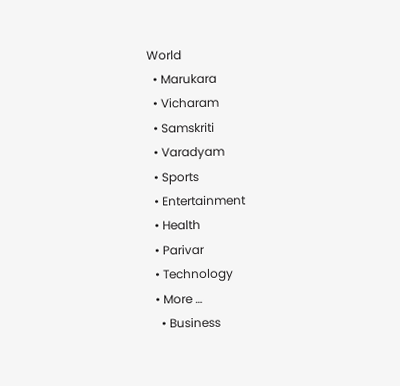World
  • Marukara
  • Vicharam
  • Samskriti
  • Varadyam
  • Sports
  • Entertainment
  • Health
  • Parivar
  • Technology
  • More …
    • Business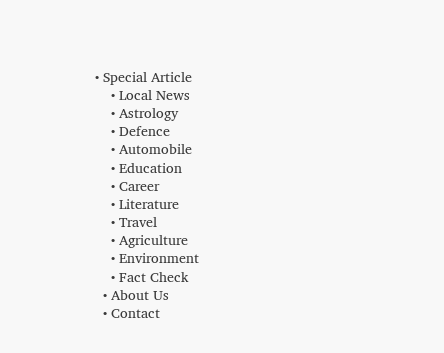• Special Article
    • Local News
    • Astrology
    • Defence
    • Automobile
    • Education
    • Career
    • Literature
    • Travel
    • Agriculture
    • Environment
    • Fact Check
  • About Us
  • Contact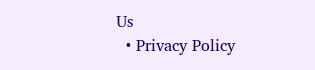Us
  • Privacy Policy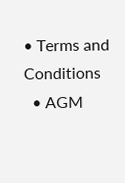• Terms and Conditions
  • AGM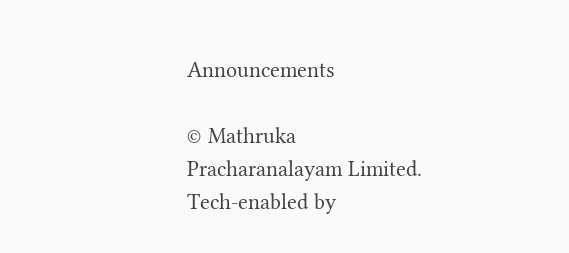Announcements

© Mathruka Pracharanalayam Limited.
Tech-enabled by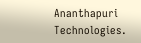Ananthapuri Technologies.